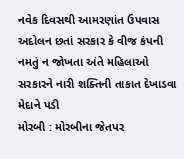નવેક દિવસથી આમરણાંત ઉપવાસ અદોલન છતાં સરકાર કે વીજ કંપની નમતું ન જોખતા અંતે મહિલાઓ સરકારને નારી શક્તિની તાકાત દેખાડવા મેદાને પડી
મોરબી : મોરબીના જેતપર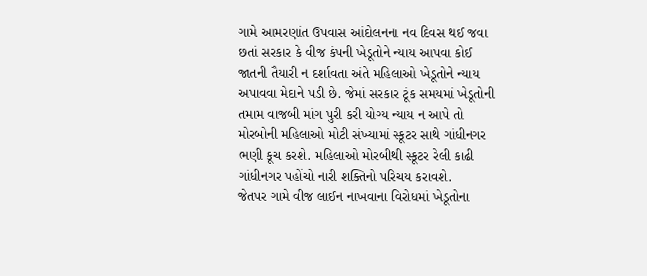ગામે આમરણાંત ઉપવાસ આંદોલનના નવ દિવસ થઈ જવા છતાં સરકાર કે વીજ કંપની ખેડૂતોને ન્યાય આપવા કોઈ જાતની તૈયારી ન દર્શાવતા અંતે મહિલાઓ ખેડૂતોને ન્યાય અપાવવા મેદાને પડી છે. જેમાં સરકાર ટૂંક સમયમાં ખેડૂતોની તમામ વાજબી માંગ પુરી કરી યોગ્ય ન્યાય ન આપે તો મોરબોની મહિલાઓ મોટી સંખ્યામાં સ્કૂટર સાથે ગાંધીનગર ભણી કૂચ કરશે. મહિલાઓ મોરબીથી સ્કૂટર રેલી કાઢી ગાંધીનગર પહોંચો નારી શક્તિનો પરિચય કરાવશે.
જેતપર ગામે વીજ લાઈન નાખવાના વિરોધમાં ખેડૂતોના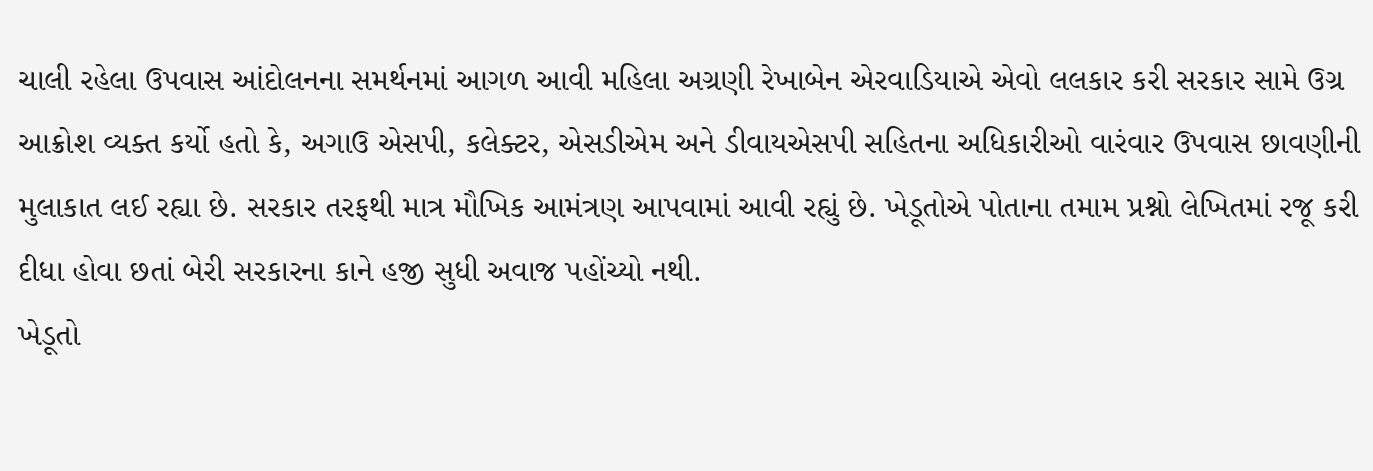ચાલી રહેલા ઉપવાસ આંદોલનના સમર્થનમાં આગળ આવી મહિલા અગ્રણી રેખાબેન એરવાડિયાએ એવો લલકાર કરી સરકાર સામે ઉગ્ર આક્રોશ વ્યક્ત કર્યો હતો કે, અગાઉ એસપી, કલેક્ટર, એસડીએમ અને ડીવાયએસપી સહિતના અધિકારીઓ વારંવાર ઉપવાસ છાવણીની મુલાકાત લઈ રહ્યા છે. સરકાર તરફથી માત્ર મૌખિક આમંત્રણ આપવામાં આવી રહ્યું છે. ખેડૂતોએ પોતાના તમામ પ્રશ્નો લેખિતમાં રજૂ કરી દીધા હોવા છતાં બેરી સરકારના કાને હજી સુધી અવાજ પહોંચ્યો નથી.
ખેડૂતો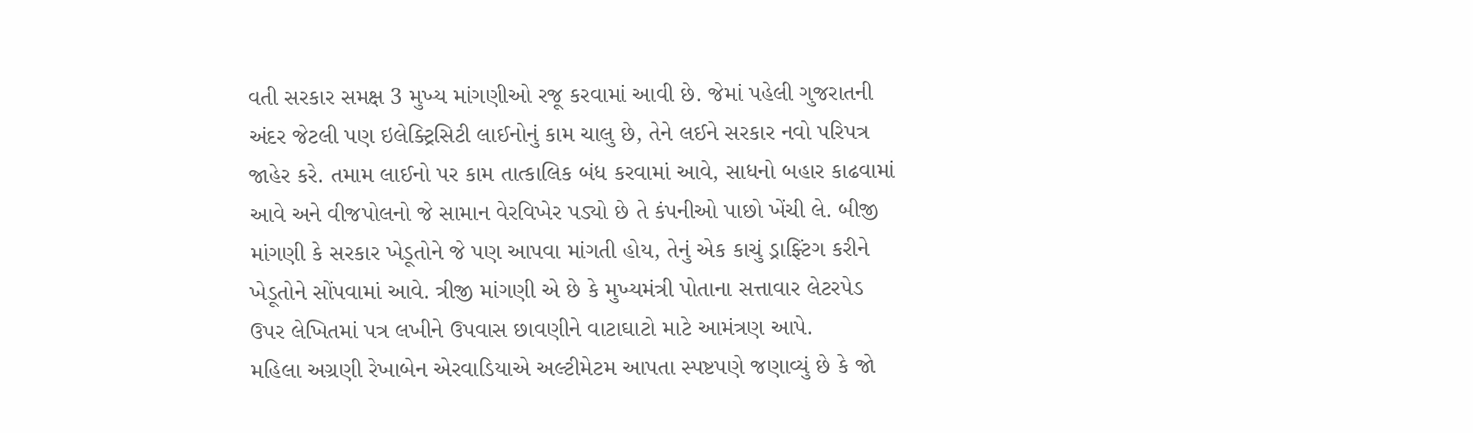વતી સરકાર સમક્ષ 3 મુખ્ય માંગણીઓ રજૂ કરવામાં આવી છે. જેમાં પહેલી ગુજરાતની અંદર જેટલી પણ ઇલેક્ટ્રિસિટી લાઈનોનું કામ ચાલુ છે, તેને લઈને સરકાર નવો પરિપત્ર જાહેર કરે. તમામ લાઈનો પર કામ તાત્કાલિક બંધ કરવામાં આવે, સાધનો બહાર કાઢવામાં આવે અને વીજપોલનો જે સામાન વેરવિખેર પડ્યો છે તે કંપનીઓ પાછો ખેંચી લે. બીજી માંગણી કે સરકાર ખેડૂતોને જે પણ આપવા માંગતી હોય, તેનું એક કાચું ડ્રાફ્ટિંગ કરીને ખેડૂતોને સોંપવામાં આવે. ત્રીજી માંગણી એ છે કે મુખ્યમંત્રી પોતાના સત્તાવાર લેટરપેડ ઉપર લેખિતમાં પત્ર લખીને ઉપવાસ છાવણીને વાટાઘાટો માટે આમંત્રણ આપે.
મહિલા અગ્રણી રેખાબેન એરવાડિયાએ અલ્ટીમેટમ આપતા સ્પષ્ટપણે જણાવ્યું છે કે જો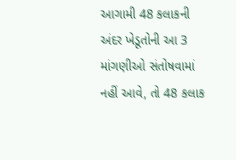આગામી 48 કલાકની અંદર ખેડૂતોની આ 3 માંગણીઓ સંતોષવામાં નહીં આવે, તો 48 કલાક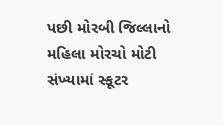પછી મોરબી જિલ્લાનો મહિલા મોરચો મોટી સંખ્યામાં સ્કૂટર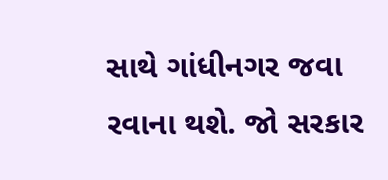સાથે ગાંધીનગર જવા રવાના થશે. જો સરકાર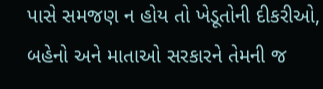પાસે સમજણ ન હોય તો ખેડૂતોની દીકરીઓ, બહેનો અને માતાઓ સરકારને તેમની જ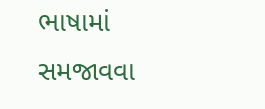ભાષામાં સમજાવવા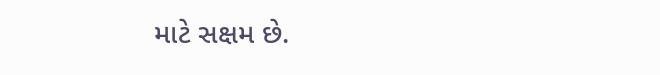માટે સક્ષમ છે.